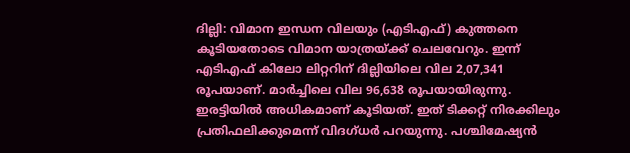ദില്ലി: വിമാന ഇന്ധന വിലയും (എടിഎഫ്) കുത്തനെ കൂടിയതോടെ വിമാന യാത്രയ്ക്ക് ചെലവേറും. ഇന്ന് എടിഎഫ് കിലോ ലിറ്ററിന് ദില്ലിയിലെ വില 2,07,341 രൂപയാണ്. മാർച്ചിലെ വില 96,638 രൂപയായിരുന്നു. ഇരട്ടിയിൽ അധികമാണ് കൂടിയത്. ഇത് ടിക്കറ്റ് നിരക്കിലും പ്രതിഫലിക്കുമെന്ന് വിദഗ്ധർ പറയുന്നു. പശ്ചിമേഷ്യൻ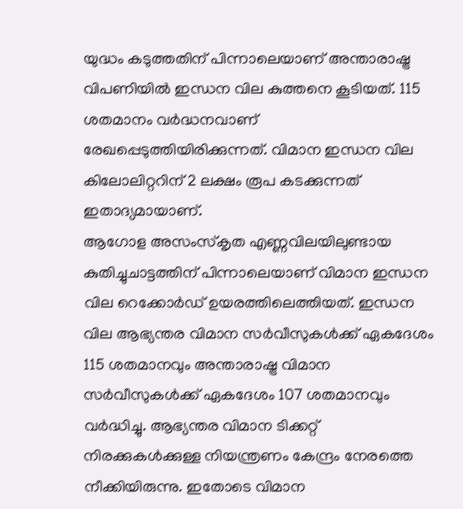യുദ്ധം കടുത്തതിന് പിന്നാലെയാണ് അന്താരാഷ്ട്ര വിപണിയിൽ ഇന്ധന വില കുത്തനെ കൂടിയത്. 115 ശതമാനം വർദ്ധനവാണ് രേഖപ്പെടുത്തിയിരിക്കുന്നത്. വിമാന ഇന്ധന വില കിലോലിറ്ററിന് 2 ലക്ഷം രൂപ കടക്കുന്നത് ഇതാദ്യമായാണ്.
ആഗോള അസംസ്കൃത എണ്ണവിലയിലുണ്ടായ കുതിച്ചുചാട്ടത്തിന് പിന്നാലെയാണ് വിമാന ഇന്ധന വില റെക്കോർഡ് ഉയരത്തിലെത്തിയത്. ഇന്ധന വില ആഭ്യന്തര വിമാന സർവീസുകൾക്ക് ഏകദേശം 115 ശതമാനവും അന്താരാഷ്ട്ര വിമാന സർവീസുകൾക്ക് ഏകദേശം 107 ശതമാനവും വർദ്ധിച്ചു. ആഭ്യന്തര വിമാന ടിക്കറ്റ് നിരക്കുകൾക്കുള്ള നിയന്ത്രണം കേന്ദ്രം നേരത്തെ നീക്കിയിരുന്നു. ഇതോടെ വിമാന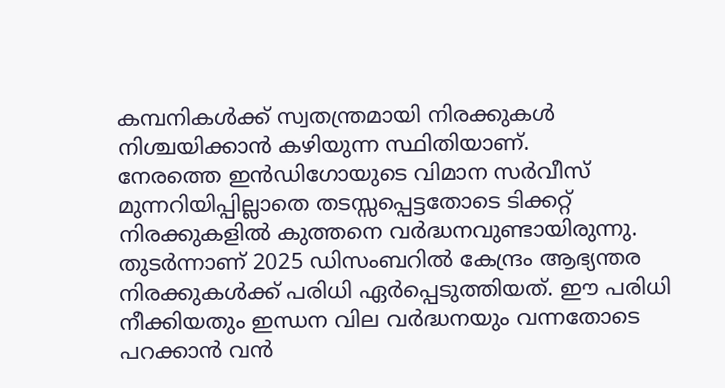കമ്പനികൾക്ക് സ്വതന്ത്രമായി നിരക്കുകൾ നിശ്ചയിക്കാൻ കഴിയുന്ന സ്ഥിതിയാണ്.
നേരത്തെ ഇൻഡിഗോയുടെ വിമാന സർവീസ് മുന്നറിയിപ്പില്ലാതെ തടസ്സപ്പെട്ടതോടെ ടിക്കറ്റ് നിരക്കുകളിൽ കുത്തനെ വർദ്ധനവുണ്ടായിരുന്നു. തുടർന്നാണ് 2025 ഡിസംബറിൽ കേന്ദ്രം ആഭ്യന്തര നിരക്കുകൾക്ക് പരിധി ഏർപ്പെടുത്തിയത്. ഈ പരിധി നീക്കിയതും ഇന്ധന വില വർദ്ധനയും വന്നതോടെ പറക്കാൻ വൻ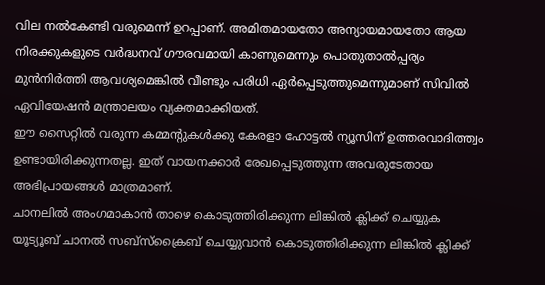വില നൽകേണ്ടി വരുമെന്ന് ഉറപ്പാണ്. അമിതമായതോ അന്യായമായതോ ആയ നിരക്കുകളുടെ വർദ്ധനവ് ഗൗരവമായി കാണുമെന്നും പൊതുതാൽപ്പര്യം മുൻനിർത്തി ആവശ്യമെങ്കിൽ വീണ്ടും പരിധി ഏർപ്പെടുത്തുമെന്നുമാണ് സിവിൽ ഏവിയേഷൻ മന്ത്രാലയം വ്യക്തമാക്കിയത്.
ഈ സൈറ്റിൽ വരുന്ന കമ്മന്റുകൾക്കു കേരളാ ഹോട്ടൽ ന്യൂസിന് ഉത്തരവാദിത്ത്വം ഉണ്ടായിരിക്കുന്നതല്ല. ഇത് വായനക്കാർ രേഖപ്പെടുത്തുന്ന അവരുടേതായ അഭിപ്രായങ്ങൾ മാത്രമാണ്.
ചാനലിൽ അംഗമാകാൻ താഴെ കൊടുത്തിരിക്കുന്ന ലിങ്കിൽ ക്ലിക്ക് ചെയ്യുക
യൂട്യൂബ് ചാനൽ സബ്സ്ക്രൈബ് ചെയ്യുവാൻ കൊടുത്തിരിക്കുന്ന ലിങ്കിൽ ക്ലിക്ക്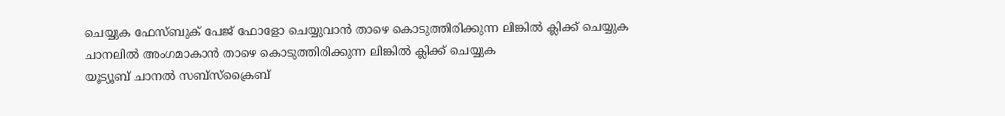ചെയ്യുക ഫേസ്ബുക് പേജ് ഫോളോ ചെയ്യുവാൻ താഴെ കൊടുത്തിരിക്കുന്ന ലിങ്കിൽ ക്ലിക്ക് ചെയ്യുക
ചാനലിൽ അംഗമാകാൻ താഴെ കൊടുത്തിരിക്കുന്ന ലിങ്കിൽ ക്ലിക്ക് ചെയ്യുക
യൂട്യൂബ് ചാനൽ സബ്സ്ക്രൈബ്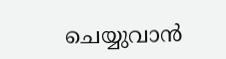ചെയ്യുവാൻ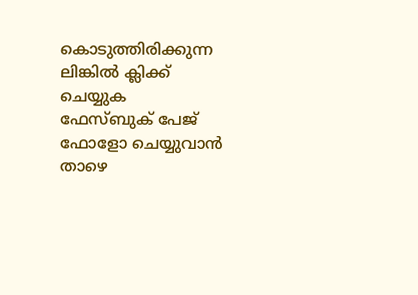കൊടുത്തിരിക്കുന്ന ലിങ്കിൽ ക്ലിക്ക് ചെയ്യുക
ഫേസ്ബുക് പേജ് ഫോളോ ചെയ്യുവാൻ താഴെ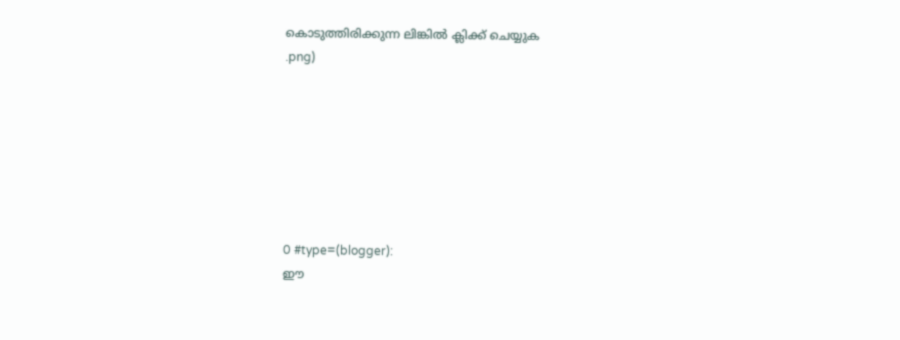കൊടുത്തിരിക്കുന്ന ലിങ്കിൽ ക്ലിക്ക് ചെയ്യുക
.png)







0 #type=(blogger):
ഈ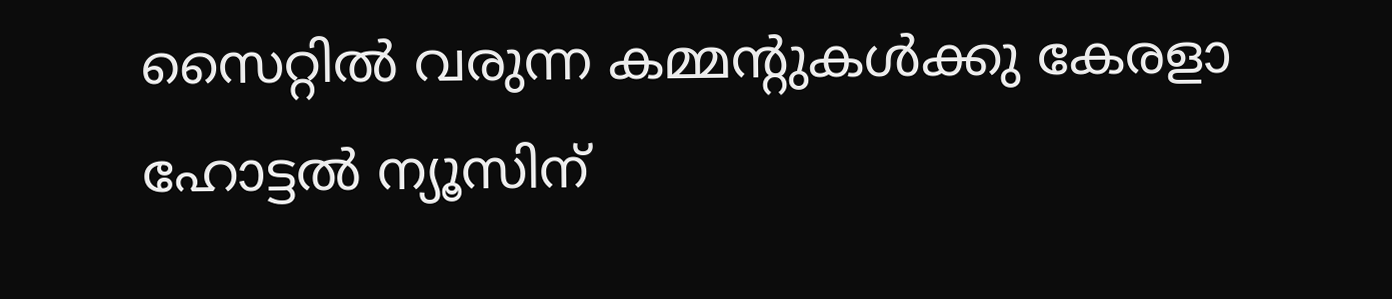സൈറ്റിൽ വരുന്ന കമ്മന്റുകൾക്കു കേരളാ ഹോട്ടൽ ന്യൂസിന്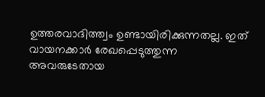ഉത്തരവാദിത്ത്വം ഉണ്ടായിരിക്കുന്നതല്ല. ഇത് വായനക്കാർ രേഖപ്പെടുത്തുന്ന അവരുടേതായ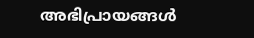അഭിപ്രായങ്ങൾ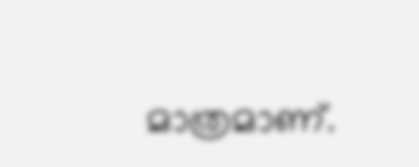മാത്രമാണ്.